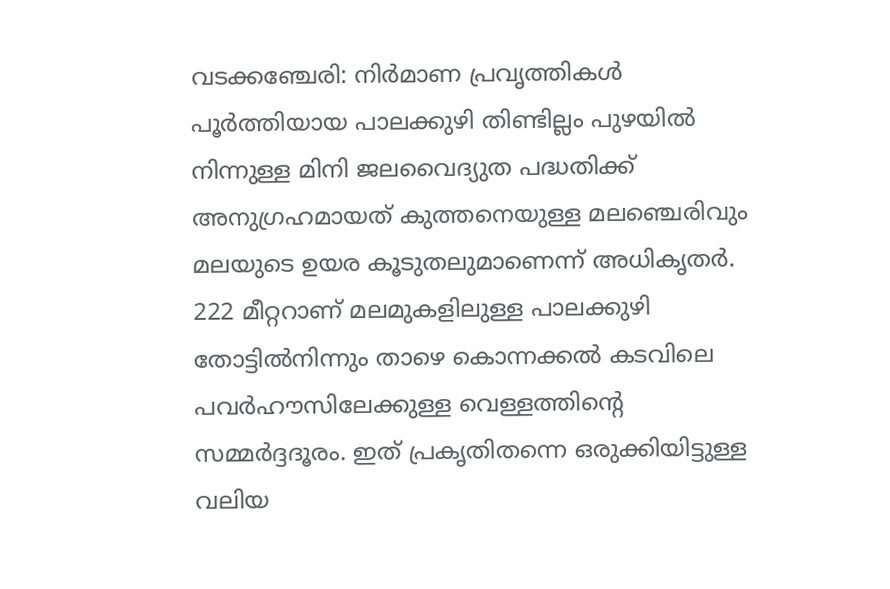വടക്കഞ്ചേരി: നിർമാണ പ്രവൃത്തികൾ പൂർത്തിയായ പാലക്കുഴി തിണ്ടില്ലം പുഴയിൽ നിന്നുള്ള മിനി ജലവൈദ്യുത പദ്ധതിക്ക് അനുഗ്രഹമായത് കുത്തനെയുള്ള മലഞ്ചെരിവും മലയുടെ ഉയര കൂടുതലുമാണെന്ന് അധികൃതർ.
222 മീറ്ററാണ് മലമുകളിലുള്ള പാലക്കുഴി തോട്ടിൽനിന്നും താഴെ കൊന്നക്കൽ കടവിലെ പവർഹൗസിലേക്കുള്ള വെള്ളത്തിന്റെ സമ്മർദ്ദദൂരം. ഇത് പ്രകൃതിതന്നെ ഒരുക്കിയിട്ടുള്ള വലിയ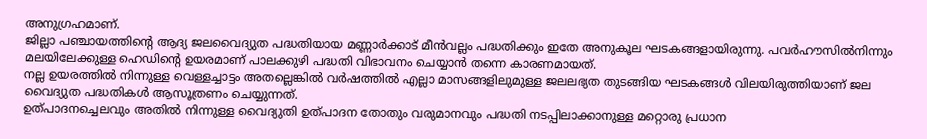അനുഗ്രഹമാണ്.
ജില്ലാ പഞ്ചായത്തിന്റെ ആദ്യ ജലവൈദ്യുത പദ്ധതിയായ മണ്ണാർക്കാട് മീൻവല്ലം പദ്ധതിക്കും ഇതേ അനുകൂല ഘടകങ്ങളായിരുന്നു. പവർഹൗസിൽനിന്നും മലയിലേക്കുള്ള ഹെഡിന്റെ ഉയരമാണ് പാലക്കുഴി പദ്ധതി വിഭാവനം ചെയ്യാൻ തന്നെ കാരണമായത്.
നല്ല ഉയരത്തിൽ നിന്നുള്ള വെള്ളച്ചാട്ടം അതല്ലെങ്കിൽ വർഷത്തിൽ എല്ലാ മാസങ്ങളിലുമുള്ള ജലലഭ്യത തുടങ്ങിയ ഘടകങ്ങൾ വിലയിരുത്തിയാണ് ജല വൈദ്യുത പദ്ധതികൾ ആസൂത്രണം ചെയ്യുന്നത്.
ഉത്പാദനച്ചെലവും അതിൽ നിന്നുള്ള വൈദ്യുതി ഉത്പാദന തോതും വരുമാനവും പദ്ധതി നടപ്പിലാക്കാനുള്ള മറ്റൊരു പ്രധാന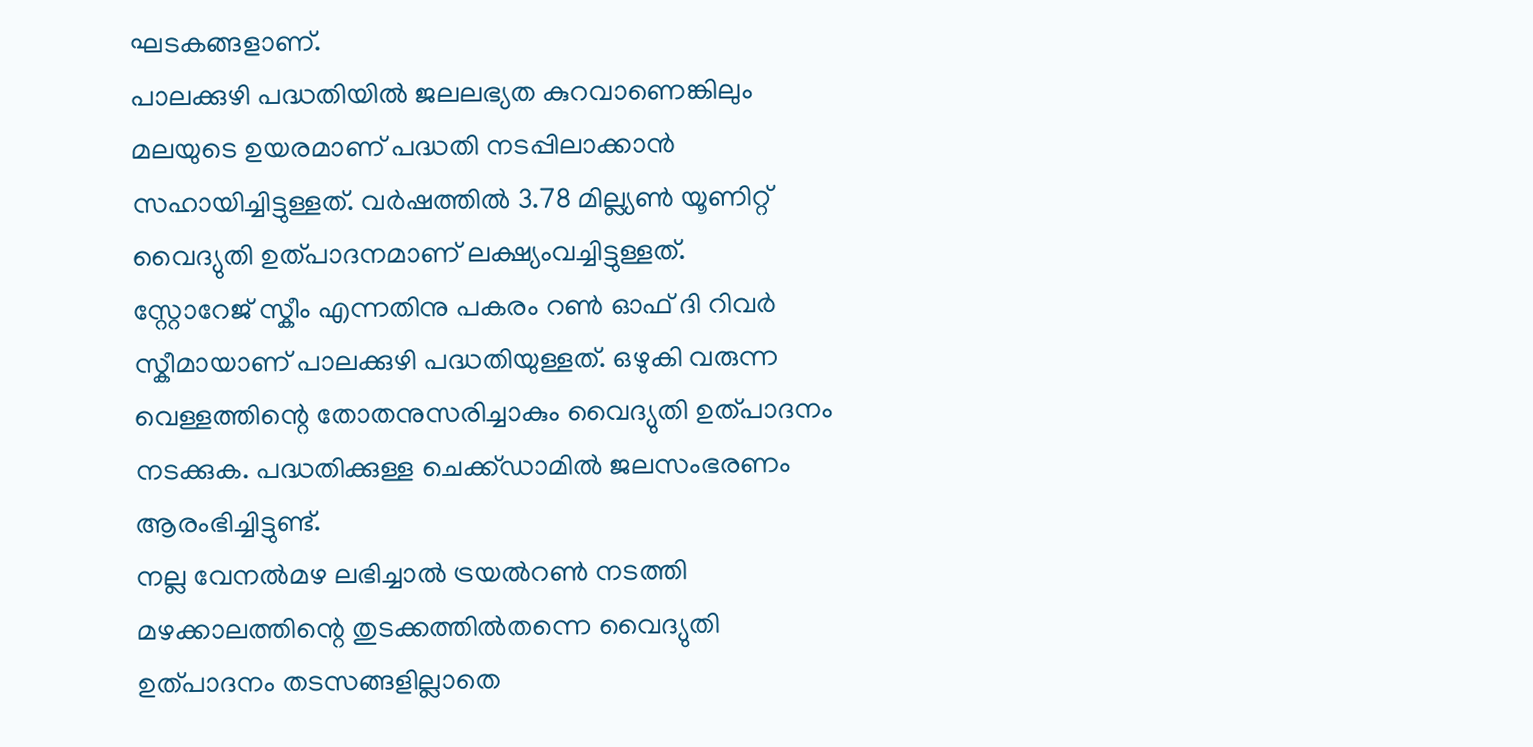ഘടകങ്ങളാണ്.
പാലക്കുഴി പദ്ധതിയിൽ ജലലഭ്യത കുറവാണെങ്കിലും മലയുടെ ഉയരമാണ് പദ്ധതി നടപ്പിലാക്കാൻ സഹായിച്ചിട്ടുള്ളത്. വർഷത്തിൽ 3.78 മില്ല്യൺ യൂണിറ്റ് വൈദ്യുതി ഉത്പാദനമാണ് ലക്ഷ്യംവച്ചിട്ടുള്ളത്.
സ്റ്റോറേജ് സ്കീം എന്നതിനു പകരം റൺ ഓഫ് ദി റിവർ സ്കീമായാണ് പാലക്കുഴി പദ്ധതിയുള്ളത്. ഒഴുകി വരുന്ന വെള്ളത്തിന്റെ തോതനുസരിച്ചാകും വൈദ്യുതി ഉത്പാദനം നടക്കുക. പദ്ധതിക്കുള്ള ചെക്ക്ഡാമിൽ ജലസംഭരണം ആരംഭിച്ചിട്ടുണ്ട്.
നല്ല വേനൽമഴ ലഭിച്ചാൽ ട്രയൽറൺ നടത്തി മഴക്കാലത്തിന്റെ തുടക്കത്തിൽതന്നെ വൈദ്യുതി ഉത്പാദനം തടസങ്ങളില്ലാതെ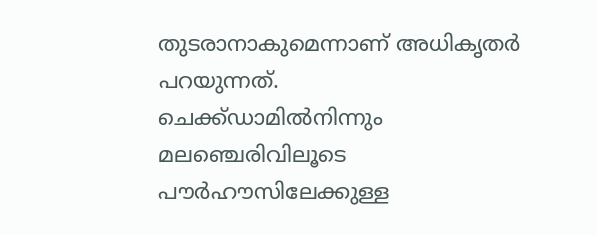തുടരാനാകുമെന്നാണ് അധികൃതർ പറയുന്നത്.
ചെക്ക്ഡാമിൽനിന്നും മലഞ്ചെരിവിലൂടെ പൗർഹൗസിലേക്കുള്ള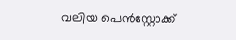വലിയ പെൻസ്റ്റോക്ക്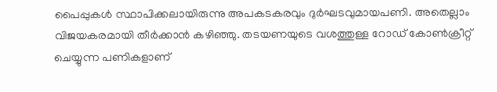പൈപ്പുകൾ സ്ഥാപിക്കലായിരുന്നു അപകടകരവും ദുർഘടവുമായപണി. അതെല്ലാം വിജയകരമായി തീർക്കാൻ കഴിഞ്ഞു. തടയണയുടെ വശത്തുള്ള റോഡ് കോൺക്രീറ്റ് ചെയ്യുന്ന പണികളാണ്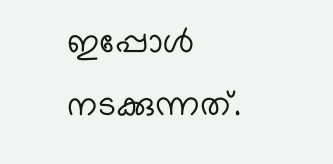ഇപ്പോൾ നടക്കുന്നത്.